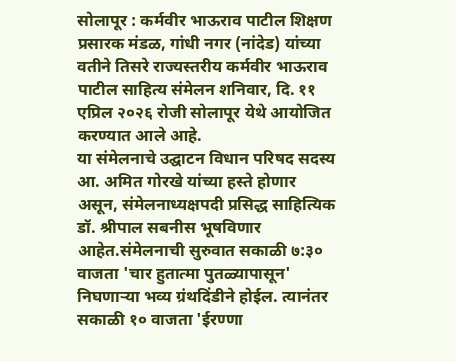सोलापूर : कर्मवीर भाऊराव पाटील शिक्षण प्रसारक मंडळ, गांधी नगर (नांदेड) यांच्या वतीने तिसरे राज्यस्तरीय कर्मवीर भाऊराव पाटील साहित्य संमेलन शनिवार, दि. ११ एप्रिल २०२६ रोजी सोलापूर येथे आयोजित करण्यात आले आहे.
या संमेलनाचे उद्घाटन विधान परिषद सदस्य आ. अमित गोरखे यांच्या हस्ते होणार असून, संमेलनाध्यक्षपदी प्रसिद्ध साहित्यिक डॉ. श्रीपाल सबनीस भूषविणार आहेत.संमेलनाची सुरुवात सकाळी ७:३० वाजता 'चार हुतात्मा पुतळ्यापासून' निघणाऱ्या भव्य ग्रंथदिंडीने होईल. त्यानंतर सकाळी १० वाजता 'ईरण्णा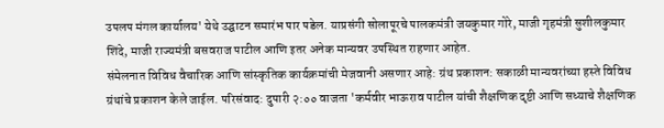उपलप मंगल कार्यालय' येथे उद्घाटन समारंभ पार पडेल. याप्रसंगी सोलापूरचे पालकमंत्री जयकुमार गोरे, माजी गृहमंत्री सुशीलकुमार शिंदे, माजी राज्यमंत्री बसवराज पाटील आणि इतर अनेक मान्यवर उपस्थित राहणार आहेत.
संमेलनात विविध वैचारिक आणि सांस्कृतिक कार्यक्रमांची मेजवानी असणार आहे: ग्रंथ प्रकाशन: सकाळी मान्यवरांच्या हस्ते विविध ग्रंथांचे प्रकाशन केले जाईल. परिसंवाद: दुपारी २:०० वाजता 'कर्मवीर भाऊराव पाटील यांची शैक्षणिक दृष्टी आणि सध्याचे शैक्षणिक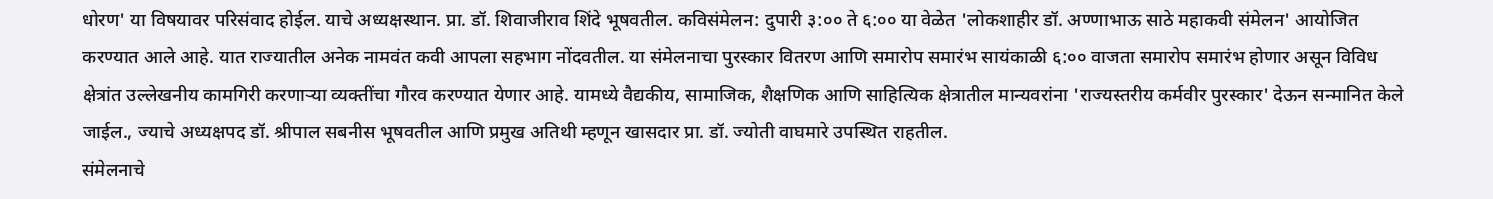धोरण' या विषयावर परिसंवाद होईल. याचे अध्यक्षस्थान. प्रा. डॉ. शिवाजीराव शिंदे भूषवतील. कविसंमेलन: दुपारी ३:०० ते ६:०० या वेळेत 'लोकशाहीर डॉ. अण्णाभाऊ साठे महाकवी संमेलन' आयोजित करण्यात आले आहे. यात राज्यातील अनेक नामवंत कवी आपला सहभाग नोंदवतील. या संमेलनाचा पुरस्कार वितरण आणि समारोप समारंभ सायंकाळी ६:०० वाजता समारोप समारंभ होणार असून विविध क्षेत्रांत उल्लेखनीय कामगिरी करणाऱ्या व्यक्तींचा गौरव करण्यात येणार आहे. यामध्ये वैद्यकीय, सामाजिक, शैक्षणिक आणि साहित्यिक क्षेत्रातील मान्यवरांना 'राज्यस्तरीय कर्मवीर पुरस्कार' देऊन सन्मानित केले जाईल., ज्याचे अध्यक्षपद डॉ. श्रीपाल सबनीस भूषवतील आणि प्रमुख अतिथी म्हणून खासदार प्रा. डॉ. ज्योती वाघमारे उपस्थित राहतील.
संमेलनाचे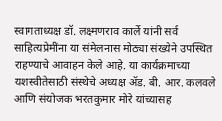स्वागताध्यक्ष डॉ. लक्ष्मणराव कार्ले यांनी सर्व साहित्यप्रेमींना या संमेलनास मोठ्या संख्येने उपस्थित राहण्याचे आवाहन केले आहे. या कार्यक्रमाच्या यशस्वीतेसाठी संस्थेचे अध्यक्ष ॲड. बी. आर. कलवले आणि संयोजक भरतकुमार मोरे यांच्यासह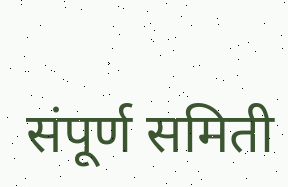संपूर्ण समिती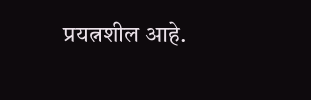प्रयत्नशील आहे.